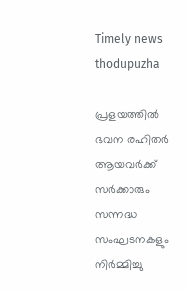Timely news thodupuzha

പ്രളയത്തിൽ ഭവന രഹിതർ ആയവർക്ക് സർക്കാരും സന്നദ്ധ സംഘടനകളും നിർമ്മിച്ചു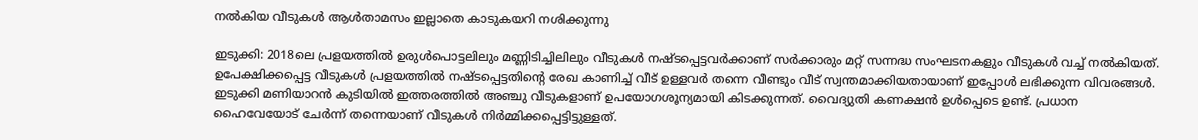നൽകിയ വീടുകൾ ആൾതാമസം ഇല്ലാതെ കാടുകയറി നശിക്കുന്നു

ഇടുക്കി: 2018ലെ പ്രളയത്തിൽ ഉരുൾപൊട്ടലിലും മണ്ണിടിച്ചിലിലും വീടുകൾ നഷ്ടപ്പെട്ടവർക്കാണ് സർക്കാരും മറ്റ് സന്നദ്ധ സംഘടനകളും വീടുകൾ വച്ച് നൽകിയത്. ഉപേക്ഷിക്കപ്പെട്ട വീടുകൾ പ്രളയത്തിൽ നഷ്ടപ്പെട്ടതിന്റെ രേഖ കാണിച്ച് വീട് ഉള്ളവർ തന്നെ വീണ്ടും വീട് സ്വന്തമാക്കിയതായാണ് ഇപ്പോൾ ലഭിക്കുന്ന വിവരങ്ങൾ. ഇടുക്കി മണിയാറൻ കുടിയിൽ ഇത്തരത്തിൽ അഞ്ചു വീടുകളാണ് ഉപയോഗശൂന്യമായി കിടക്കുന്നത്. വൈദ്യുതി കണക്ഷൻ ഉൾപ്പെടെ ഉണ്ട്. പ്രധാന ഹൈവേയോട് ചേർന്ന് തന്നെയാണ് വീടുകൾ നിർമ്മിക്കപ്പെട്ടിട്ടുള്ളത്.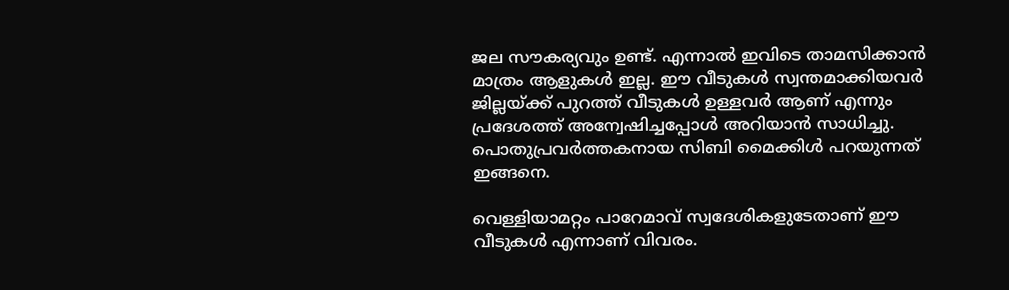ജല സൗകര്യവും ഉണ്ട്. എന്നാൽ ഇവിടെ താമസിക്കാൻ മാത്രം ആളുകൾ ഇല്ല. ഈ വീടുകൾ സ്വന്തമാക്കിയവർ ജില്ലയ്ക്ക് പുറത്ത് വീടുകൾ ഉള്ളവർ ആണ് എന്നും പ്രദേശത്ത് അന്വേഷിച്ചപ്പോൾ അറിയാൻ സാധിച്ചു. പൊതുപ്രവർത്തകനായ സിബി മൈക്കിൾ പറയുന്നത് ഇങ്ങനെ.

വെള്ളിയാമറ്റം പാറേമാവ് സ്വദേശികളുടേതാണ് ഈ വീടുകൾ എന്നാണ് വിവരം.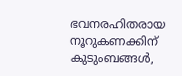ഭവനരഹിതരായ നൂറുകണക്കിന് കുടുംബങ്ങൾ,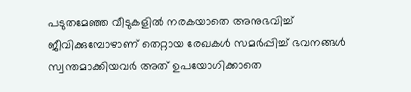പടുതമേഞ്ഞ വീടുകളിൽ നരകയാതെ അനുഭവിച്ച് ജീവിക്കുമ്പോഴാണ് തെറ്റായ രേഖകൾ സമർപ്പിച്ച് ഭവനങ്ങൾ സ്വന്തമാക്കിയവർ അത് ഉപയോഗിക്കാതെ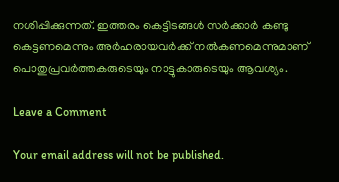നശിപ്പിക്കുന്നത്. ഇത്തരം കെട്ടിടങ്ങൾ സർക്കാർ കണ്ടു കെട്ടണമെന്നും അർഹരായവർക്ക് നൽകണമെന്നുമാണ് പൊതുപ്രവർത്തകരുടെയും നാട്ടുകാരുടെയും ആവശ്യം.

Leave a Comment

Your email address will not be published.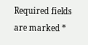Required fields are marked *